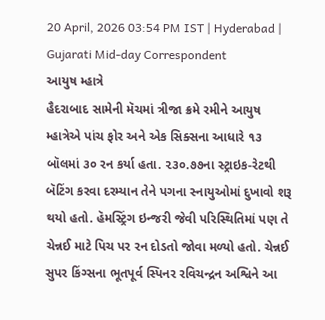20 April, 2026 03:54 PM IST | Hyderabad | Gujarati Mid-day Correspondent
આયુષ મ્હાત્રે
હૈદરાબાદ સામેની મૅચમાં ત્રીજા ક્રમે રમીને આયુષ મ્હાત્રેએ પાંચ ફોર અને એક સિક્સના આધારે ૧૩ બૉલમાં ૩૦ રન કર્યા હતા. ૨૩૦.૭૭ના સ્ટ્રાઇક-રેટથી બૅટિંગ કરવા દરમ્યાન તેને પગના સ્નાયુઓમાં દુખાવો શરૂ થયો હતો. હૅમસ્ટ્રિંગ ઇન્જરી જેવી પરિસ્થિતિમાં પણ તે ચેન્નઈ માટે પિચ પર રન દોડતો જોવા મળ્યો હતો. ચેન્નઈ સુપર કિંગ્સના ભૂતપૂર્વ સ્પિનર રવિચન્દ્રન અશ્વિને આ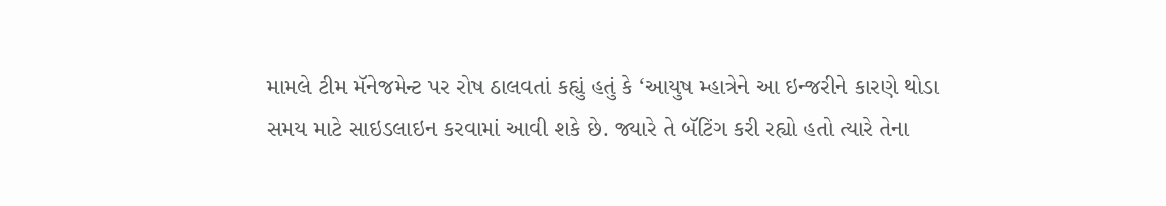મામલે ટીમ મૅનેજમેન્ટ પર રોષ ઠાલવતાં કહ્યું હતું કે ‘આયુષ મ્હાત્રેને આ ઇન્જરીને કારણે થોડા સમય માટે સાઇડલાઇન કરવામાં આવી શકે છે. જ્યારે તે બૅટિંગ કરી રહ્યો હતો ત્યારે તેના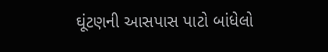ઘૂંટણની આસપાસ પાટો બાંધેલો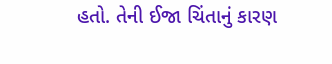હતો. તેની ઈજા ચિંતાનું કારણ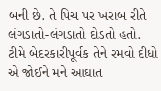બની છે. તે પિચ પર ખરાબ રીતે લંગડાતો-લંગડાતો દોડતો હતો. ટીમે બેદરકારીપૂર્વક તેને રમવો દીધો એ જોઈને મને આઘાત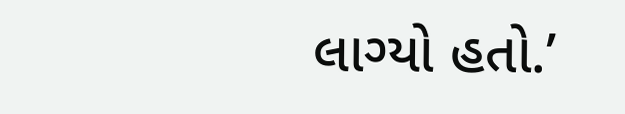લાગ્યો હતો.’